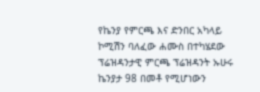የኬንያ የምርጫ እና ድንበር አካላይ ኮሚሽን ባለፈው ሐሙስ በተካሄደው ፕሬዝዳንታዊ ምርጫ ፕሬዝዳንት ኡሁሩ ኬንያታ 98 በመቶ የሚሆነውን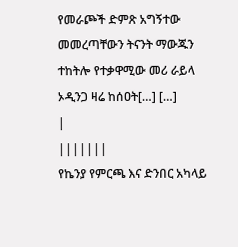የመራጮች ድምጽ አግኝተው መመረጣቸውን ትናንት ማውጁን ተከትሎ የተቃዋሚው መሪ ራይላ ኦዲንጋ ዛሬ ከሰዐት[…] […]
|
|||||||
የኬንያ የምርጫ እና ድንበር አካላይ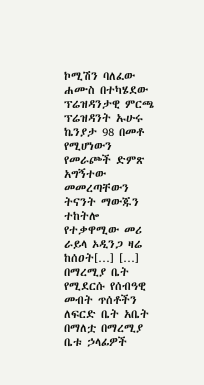ኮሚሽን ባለፈው ሐሙስ በተካሄደው ፕሬዝዳንታዊ ምርጫ ፕሬዝዳንት ኡሁሩ ኬንያታ 98 በመቶ የሚሆነውን የመራጮች ድምጽ አግኝተው መመረጣቸውን ትናንት ማውጁን ተከትሎ የተቃዋሚው መሪ ራይላ ኦዲንጋ ዛሬ ከሰዐት[…] […] በማረሚያ ቤት የሚደርሱ የሰብዓዊ መብት ጥሰቶችን ለፍርድ ቤት አቤት በማለቷ በማረሚያ ቤቱ ኃላፊዎች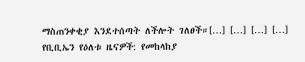ማስጠንቀቂያ እንደተሰጣት ለችሎት ገለፀች።[…] […] […] […] የቢቢኤን የዕለቱ ዜናዎች: የመከላከያ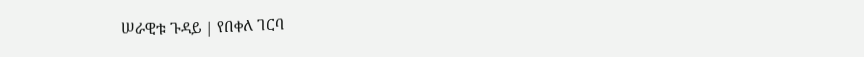ሠራዊቱ ጉዳይ | የበቀለ ገርባ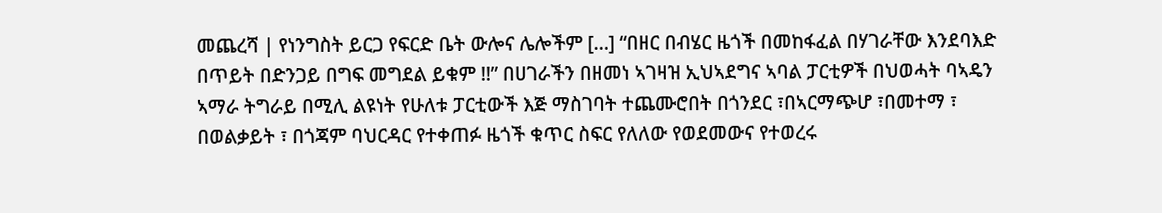መጨረሻ | የነንግስት ይርጋ የፍርድ ቤት ውሎና ሌሎችም […] “በዘር በብሄር ዜጎች በመከፋፈል በሃገራቸው እንደባእድ በጥይት በድንጋይ በግፍ መግደል ይቁም !!” በሀገራችን በዘመነ ኣገዛዝ ኢህኣደግና ኣባል ፓርቲዎች በህወሓት ባኣዴን ኣማራ ትግራይ በሚሊ ልዩነት የሁለቱ ፓርቲውች እጅ ማስገባት ተጨሙሮበት በጎንደር ፣በኣርማጭሆ ፣በመተማ ፣ በወልቃይት ፣ በጎጃም ባህርዳር የተቀጠፉ ዜጎች ቁጥር ስፍር የለለው የወደመውና የተወረሩ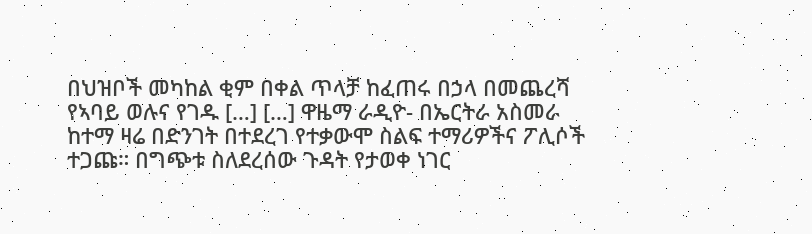በህዝቦች መካከል ቂም በቀል ጥላቻ ከፈጠሩ በኃላ በመጨረሻ የኣባይ ወሉና የገዱ […] […] ዋዜማ ራዲዮ- በኤርትራ አስመራ ከተማ ዛሬ በድንገት በተደረገ የተቃውሞ ስልፍ ተማሪዎችና ፖሊሶች ተጋጩ። በግጭቱ ስለደረሰው ጉዳት የታወቀ ነገር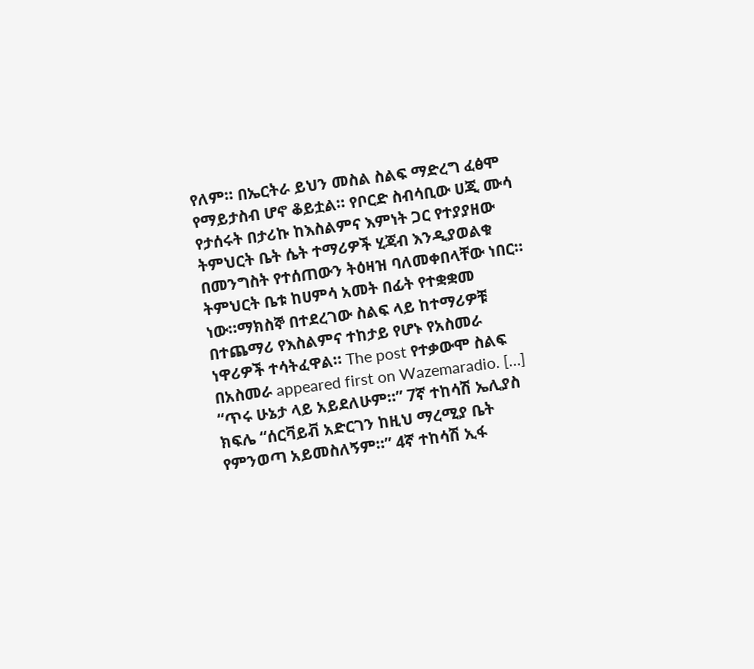የለም። በኤርትራ ይህን መስል ስልፍ ማድረግ ፈፅሞ የማይታስብ ሆኖ ቆይቷል። የቦርድ ስብሳቢው ሀጂ ሙሳ የታሰሩት በታሪኩ ከእስልምና እምነት ጋር የተያያዘው ትምህርት ቤት ሴት ተማሪዎች ሂጃብ እንዲያወልቁ በመንግስት የተሰጠውን ትዕዛዝ ባለመቀበላቸው ነበር። ትምህርት ቤቱ ከሀምሳ አመት በፊት የተቋቋመ ነው።ማክስኞ በተደረገው ስልፍ ላይ ከተማሪዎቹ በተጨማሪ የእስልምና ተከታይ የሆኑ የአስመራ ነዋሪዎች ተሳትፈዋል። The post የተቃውሞ ስልፍ በአስመራ appeared first on Wazemaradio. […] “ጥሩ ሁኔታ ላይ አይደለሁም።” 7ኛ ተከሳሽ ኤሊያስ ክፍሌ “ሰርቫይቭ አድርገን ከዚህ ማረሚያ ቤት የምንወጣ አይመስለኝም።” 4ኛ ተከሳሽ ኢፋ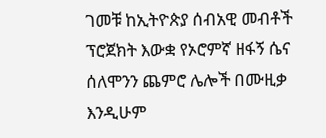ገመቹ ከኢትዮጵያ ሰብአዊ መብቶች ፕሮጀክት እውቋ የኦሮምኛ ዘፋኝ ሴና ሰለሞንን ጨምሮ ሌሎች በሙዚቃ እንዲሁም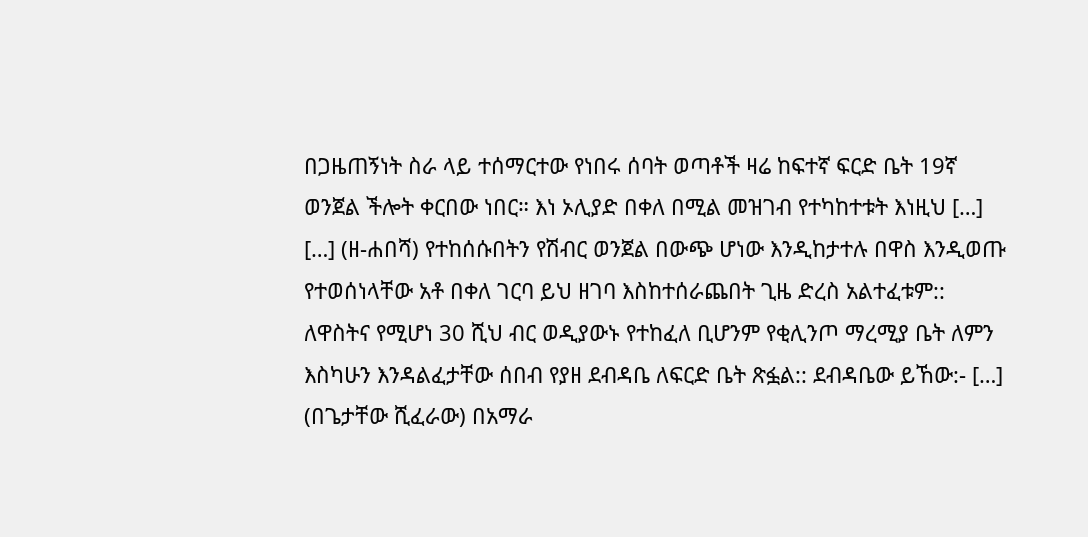በጋዜጠኝነት ስራ ላይ ተሰማርተው የነበሩ ሰባት ወጣቶች ዛሬ ከፍተኛ ፍርድ ቤት 19ኛ ወንጀል ችሎት ቀርበው ነበር። እነ ኦሊያድ በቀለ በሚል መዝገብ የተካከተቱት እነዚህ […] […] (ዘ-ሐበሻ) የተከሰሱበትን የሽብር ወንጀል በውጭ ሆነው እንዲከታተሉ በዋስ እንዲወጡ የተወሰነላቸው አቶ በቀለ ገርባ ይህ ዘገባ እስከተሰራጨበት ጊዜ ድረስ አልተፈቱም:: ለዋስትና የሚሆነ 30 ሺህ ብር ወዲያውኑ የተከፈለ ቢሆንም የቂሊንጦ ማረሚያ ቤት ለምን እስካሁን እንዳልፈታቸው ሰበብ የያዘ ደብዳቤ ለፍርድ ቤት ጽፏል:: ደብዳቤው ይኸው:- […] (በጌታቸው ሺፈራው) በአማራ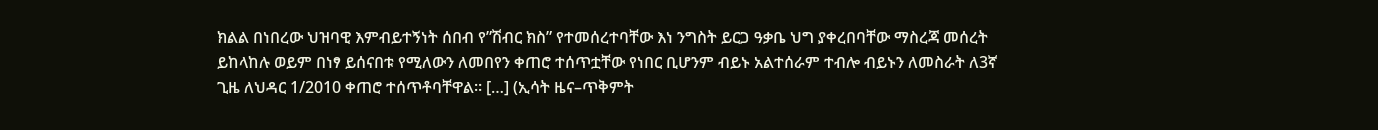ክልል በነበረው ህዝባዊ እምብይተኝነት ሰበብ የ”ሽብር ክስ” የተመሰረተባቸው እነ ንግስት ይርጋ ዓቃቤ ህግ ያቀረበባቸው ማስረጃ መሰረት ይከላከሉ ወይም በነፃ ይሰናበቱ የሚለውን ለመበየን ቀጠሮ ተሰጥቷቸው የነበር ቢሆንም ብይኑ አልተሰራም ተብሎ ብይኑን ለመስራት ለ3ኛ ጊዜ ለህዳር 1/2010 ቀጠሮ ተሰጥቶባቸዋል። […] (ኢሳት ዜና–ጥቅምት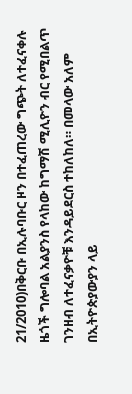21/2010)በቅርቡ በኢሉባቡር ዞን በተፈጠረው ግጭት ለተፈናቀሉ ዜጎች ግሎባል አልያንስ የላከው ከግማሽ ሚሊዮን ብር የሚበልጥ ገንዘብ ለተፈናቃዮቹ እንዳይደርስ ተከለከለ። በመላው አለም በኢትዮጵያውያን ላይ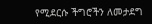የሚደርሱ ችግሮችን ለመታደግ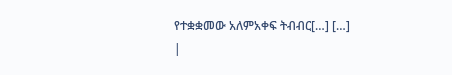የተቋቋመው አለምአቀፍ ትብብር[…] […] |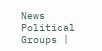News
Political Groups |